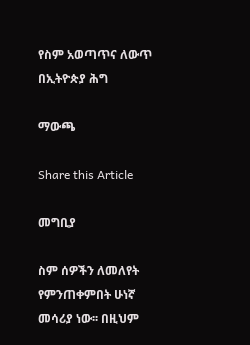የስም አወጣጥና ለውጥ በኢትዮጵያ ሕግ

ማውጫ

Share this Article

መግቢያ

ስም ሰዎችን ለመለየት የምንጠቀምበት ሁነኛ መሳሪያ ነው፡፡ በዚህም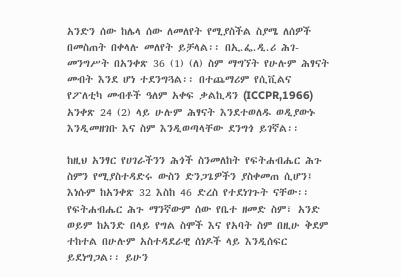አንድን ሰው ከሌላ ሰው ለመለየት የሚያስችል ስያሜ ለሰዎች በመስጠት በቀላሉ መለየት ይቻላል፡፡ በኢ.ፌ.ዲ.ሪ ሕገ- መንግሥት በአንቀጽ 36 (1) (ለ) ስም ማግኘት የሁሉም ሕፃናት መብት እንደ ሆነ ተደንግጓል፡፡ በተጨማሪም የሲቪልና የፖለቲካ መብቶች ዓለም አቀፍ ቃልኪዳን (ICCPR,1966) አንቀጽ 24 (2) ላይ ሁሉም ሕፃናት እንደተወለዱ ወዲያውኑ እንዲመዘገቡ እና ስም እንዲወጣላቸው ደንግጎ ይገኛል፡፡

ከዚህ አንፃር የሀገራችንን ሕጎች ስንመለከት የፍትሐብሔር ሕጉ ስምን የሚያስተዳድሩ ውስን ድንጋጌዎችን ያስቀመጠ ሲሆን፤ እነሱም ከአንቀጽ 32 እስከ 46 ድረስ የተደነገጉት ናቸው፡፡ የፍትሐብሔር ሕጉ ማንኛውም ሰው የቤተ ዘመድ ስም፣ አንድ ወይም ከአንድ በላይ የግል ስሞች እና የአባት ስም በዚሁ ቅደም ተከተል በሁሉም አስተዳደራዊ ሰነዶች ላይ እንዲሰፍር ይደነግጋል፡፡ ይሁን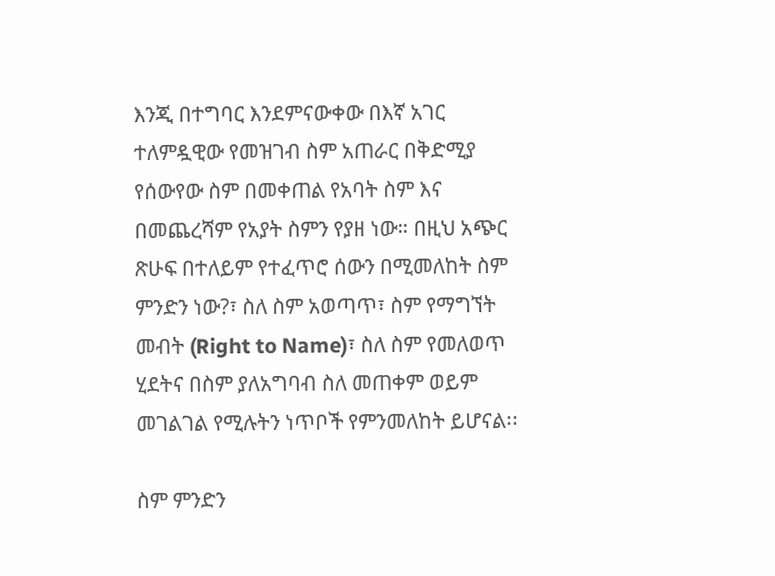እንጂ በተግባር እንደምናውቀው በእኛ አገር ተለምዷዊው የመዝገብ ስም አጠራር በቅድሚያ የሰውየው ስም በመቀጠል የአባት ስም እና በመጨረሻም የአያት ስምን የያዘ ነው። በዚህ አጭር ጽሁፍ በተለይም የተፈጥሮ ሰውን በሚመለከት ስም ምንድን ነው?፣ ስለ ስም አወጣጥ፣ ስም የማግኘት መብት (Right to Name)፣ ስለ ስም የመለወጥ ሂደትና በስም ያለአግባብ ስለ መጠቀም ወይም መገልገል የሚሉትን ነጥቦች የምንመለከት ይሆናል፡፡

ስም ምንድን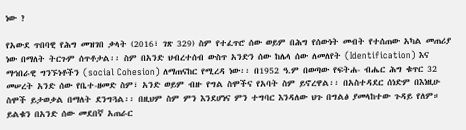ነው ?

የአውደ ጥበባዊ የሕግ መዝገበ ቃላት (2016፣ ገጽ 329) ስም የተፈጥሮ ሰው ወይም በሕግ የሰውነት መብት የተሰጠው አካል መጠሪያ ነው በማለት ትርጉም ሰጥቶታል፡፡ ስም በአንድ ህብረተሰብ ውስጥ አንድን ሰው ከሌላ ሰው ለመለየት (Identification) እና ማኅበራዊ ግንኙነቶችን (social Cohesion) ለማጠናከር የሚረዳ ነው፡፡ በ1952 ዓ.ም በወጣው የፍትሐ- ብሔር ሕግ ቁጥር 32 መሠረት አንድ ሰው የቤተ-ዘመድ ስም፣ አንድ ወይም ብዙ የግል ስሞችና የአባት ስም ይኖረዋል፡፡ በአስተዳደር ሰነድም በእነዚሁ ስሞች ይታወቃል በማለት ደንግጓል፡፡ በዚህም ስም ምን እንደሆነና ምን ተግባር እንዳለው ህጉ በግልፅ ያመላከተው ጉዳይ የለም። ይልቁን በአንድ ሰው መደበኛ አጠራር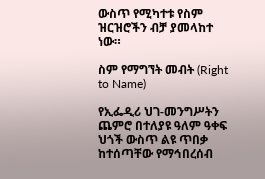ውስጥ የሚካተቱ የስም ዝርዝሮችን ብቻ ያመላከተ ነው።

ስም የማግኘት መብት (Right to Name)

የኢፌዲሪ ህገ-መንግሥትን ጨምሮ በተለያዩ ዓለም ዓቀፍ ህጎች ውስጥ ልዩ ጥበቃ ከተሰጣቸው የማኅበረሰብ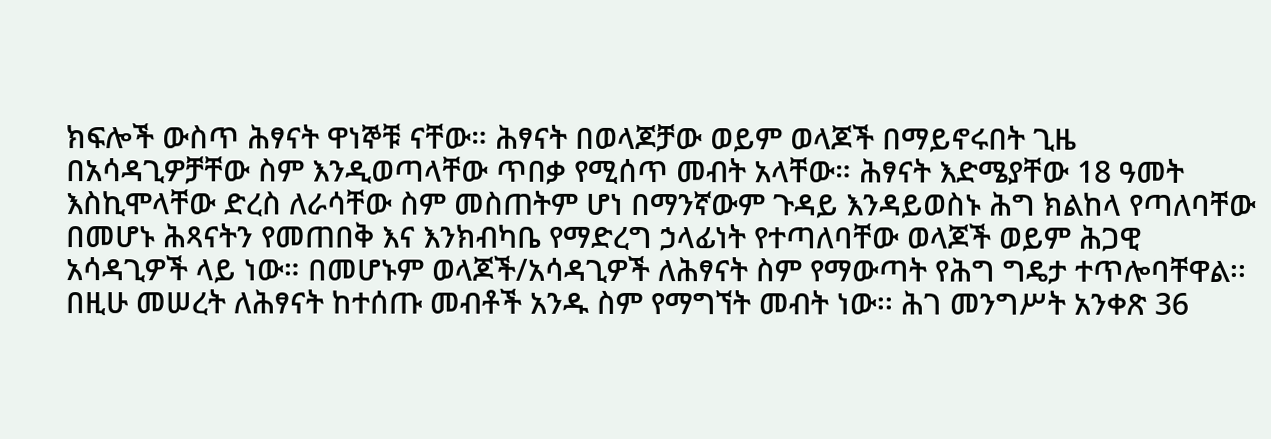ክፍሎች ውስጥ ሕፃናት ዋነኞቹ ናቸው። ሕፃናት በወላጆቻው ወይም ወላጆች በማይኖሩበት ጊዜ በአሳዳጊዎቻቸው ስም እንዲወጣላቸው ጥበቃ የሚሰጥ መብት አላቸው። ሕፃናት እድሜያቸው 18 ዓመት እስኪሞላቸው ድረስ ለራሳቸው ስም መስጠትም ሆነ በማንኛውም ጉዳይ እንዳይወስኑ ሕግ ክልከላ የጣለባቸው በመሆኑ ሕጻናትን የመጠበቅ እና እንክብካቤ የማድረግ ኃላፊነት የተጣለባቸው ወላጆች ወይም ሕጋዊ አሳዳጊዎች ላይ ነው። በመሆኑም ወላጆች/አሳዳጊዎች ለሕፃናት ስም የማውጣት የሕግ ግዴታ ተጥሎባቸዋል፡፡ በዚሁ መሠረት ለሕፃናት ከተሰጡ መብቶች አንዱ ስም የማግኘት መብት ነው፡፡ ሕገ መንግሥት አንቀጽ 36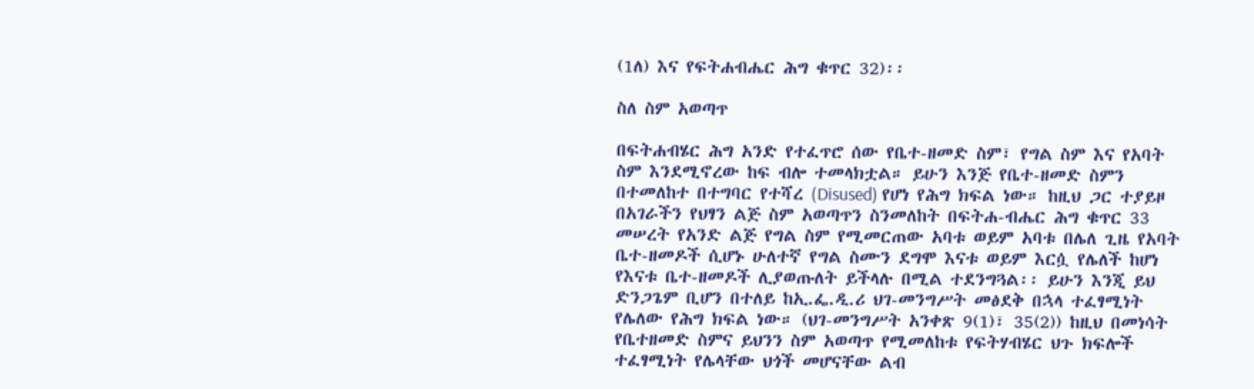(1ለ) እና የፍትሐብሔር ሕግ ቁጥር 32)፡፡

ስለ ስም አወጣጥ

በፍትሐብሄር ሕግ አንድ የተፈጥሮ ሰው የቤተ-ዘመድ ስም፣ የግል ስም እና የአባት ስም እንደሚኖረው ከፍ ብሎ ተመላክቷል። ይሁን እንጅ የቤተ-ዘመድ ስምን በተመለከተ በተግባር የተሻረ (Disused) የሆነ የሕግ ክፍል ነው። ከዚህ ጋር ተያይዞ በአገራችን የህፃን ልጅ ስም አወጣጥን ስንመለከት በፍትሐ-ብሔር ሕግ ቁጥር 33 መሠረት የአንድ ልጅ የግል ስም የሚመርጠው አባቱ ወይም አባቱ በሌለ ጊዜ የአባት ቤተ-ዘመዶች ሲሆኑ ሁለተኛ የግል ስሙን ደግሞ እናቱ ወይም እርሷ የሌለች ከሆነ የእናቱ ቤተ-ዘመዶች ሊያወጡለት ይችላሉ በሚል ተደንግጓል፡፡ ይሁን እንጂ ይህ ድንጋጌም ቢሆን በተለይ ከኢ.ፌ.ዲ.ሪ ህገ-መንግሥት መፅደቅ በኋላ ተፈፃሚነት የሌለው የሕግ ክፍል ነው። (ህገ-መንግሥት አንቀጽ 9(1)፣ 35(2)) ከዚህ በመነሳት የቤተዘመድ ስምና ይህንን ስም አወጣጥ የሚመለከቱ የፍትሃብሄር ህጉ ክፍሎች ተፈፃሚነት የሌላቸው ህጎች መሆናቸው ልብ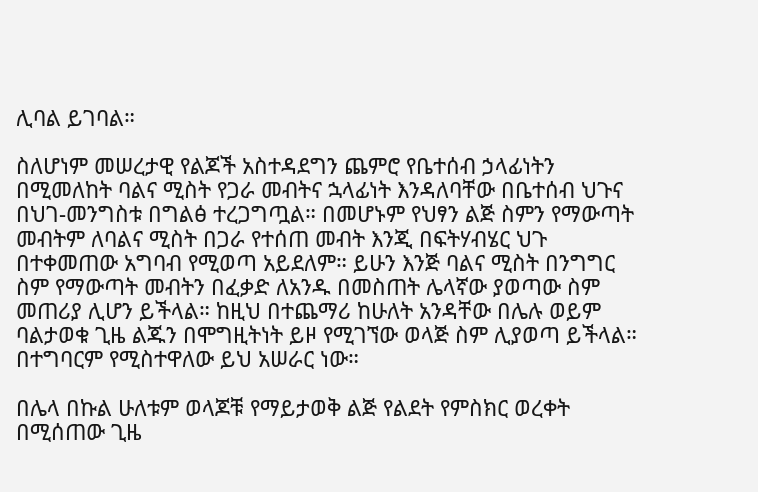ሊባል ይገባል።

ስለሆነም መሠረታዊ የልጆች አስተዳደግን ጨምሮ የቤተሰብ ኃላፊነትን በሚመለከት ባልና ሚስት የጋራ መብትና ኋላፊነት እንዳለባቸው በቤተሰብ ህጉና በህገ-መንግስቱ በግልፅ ተረጋግጧል። በመሆኑም የህፃን ልጅ ስምን የማውጣት መብትም ለባልና ሚስት በጋራ የተሰጠ መብት እንጂ በፍትሃብሄር ህጉ በተቀመጠው አግባብ የሚወጣ አይደለም። ይሁን እንጅ ባልና ሚስት በንግግር ስም የማውጣት መብትን በፈቃድ ለአንዱ በመስጠት ሌላኛው ያወጣው ስም መጠሪያ ሊሆን ይችላል። ከዚህ በተጨማሪ ከሁለት አንዳቸው በሌሉ ወይም ባልታወቁ ጊዜ ልጁን በሞግዚትነት ይዞ የሚገኘው ወላጅ ስም ሊያወጣ ይችላል። በተግባርም የሚስተዋለው ይህ አሠራር ነው።

በሌላ በኩል ሁለቱም ወላጆቹ የማይታወቅ ልጅ የልደት የምስክር ወረቀት በሚሰጠው ጊዜ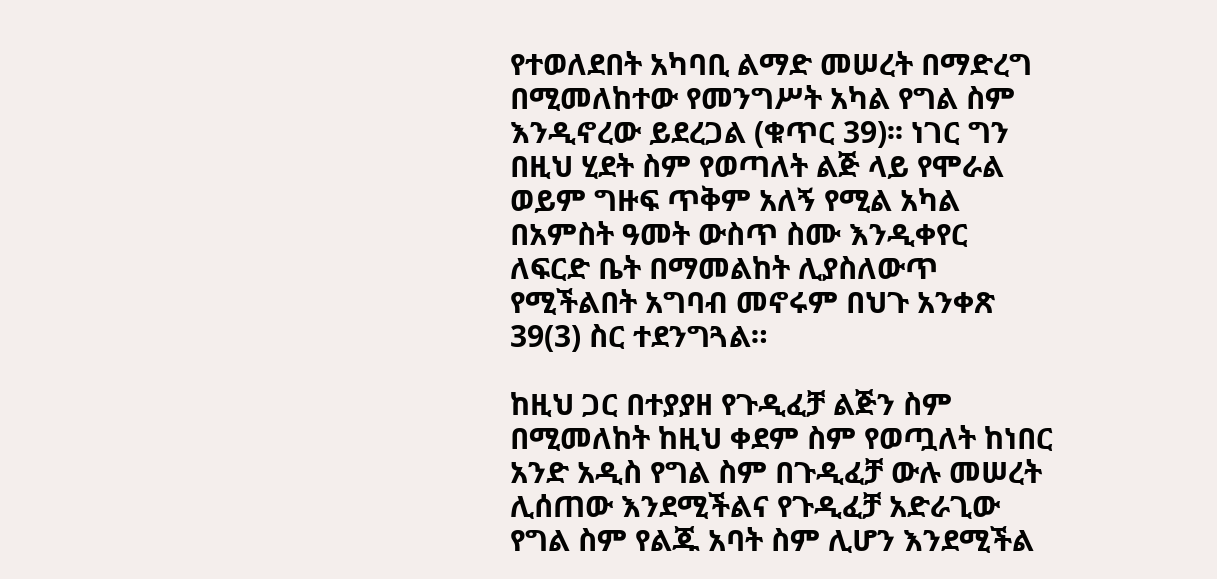የተወለደበት አካባቢ ልማድ መሠረት በማድረግ በሚመለከተው የመንግሥት አካል የግል ስም እንዲኖረው ይደረጋል (ቁጥር 39)፡፡ ነገር ግን በዚህ ሂደት ስም የወጣለት ልጅ ላይ የሞራል ወይም ግዙፍ ጥቅም አለኝ የሚል አካል በአምስት ዓመት ውስጥ ስሙ እንዲቀየር ለፍርድ ቤት በማመልከት ሊያስለውጥ የሚችልበት አግባብ መኖሩም በህጉ አንቀጽ 39(3) ስር ተደንግጓል።

ከዚህ ጋር በተያያዘ የጉዲፈቻ ልጅን ስም በሚመለከት ከዚህ ቀደም ስም የወጧለት ከነበር አንድ አዲስ የግል ስም በጉዲፈቻ ውሉ መሠረት ሊሰጠው እንደሚችልና የጉዲፈቻ አድራጊው የግል ስም የልጁ አባት ስም ሊሆን እንደሚችል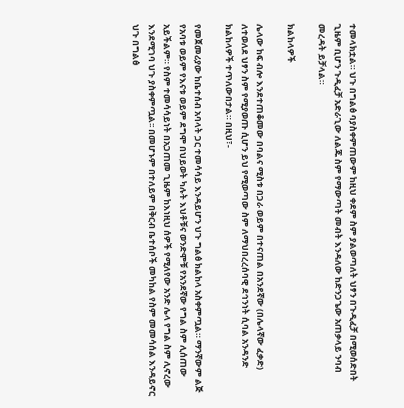ተመላክቷል። ህጉ በግልፅ ባያስቀምጠውም ከዚህ ቀደም ስም ያልወጣለት ህፃን በጉዲፈቻ በሚወሰድበት ጊዜም ቢሆን ጉዲፈቻ አድራጊው ለልጁ ስም የማውጣት መብት እንዳለው ከድንጋጌው አጠቃላይ ንባብ መረዳት ይቻላል።

ክልከላዎች

ሌላው ከፍ ብሎ እንደተጠቆመው በባልና ሚስቱ በጋራ ወይም በተናጠል በአንደኛው (በሌላኛው ፈቃድ) ለተወለደ ህፃን ስም የሚያወጡ ሲሆን ይህ የሚወጣው ስም ለማህበረረሰባዊ ደኅንነት ሲባል አንዳንድ ክልከላዎች ተጥለውበታል። በዚህ፣-

የመጀመሪያው ከቤተሰብ አባላት ጋር ተመሳሳይ እንዳይሆን ህጉ ግልፅ ክልከላ አስቀምጧል። ማንኛውም ልጅ የአባቱ ወይም የእናቱ ወይም ደግሞ በህይወት ካሉት እህቶቹና ወንድሞቹ የአንደኛው የግል ስም ሊሰጠው አይችልም። የስም ተመሳሳይነት በአጋጠመ ጊዜም ከእነዚህ ሰዎች የሚለየው አንድ ሌላ የግል ስም ሊኖረው እንደሚገባ ህጉ ያስቀምጧል፡፡ በመሆኑም በተለይም በቅርብ ቤተሰቦች መካከል የስም መመሳሰል እንዳይኖር ህጉ በግልፅ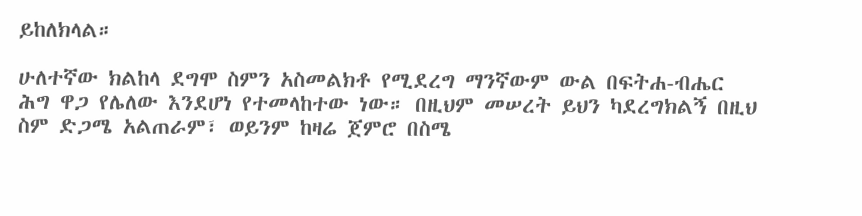ይከለክላል።

ሁለተኛው ክልከላ ደግሞ ስምን አስመልክቶ የሚደረግ ማንኛውም ውል በፍትሐ-ብሔር ሕግ ዋጋ የሌለው እንደሆነ የተመላከተው ነው። በዚህም መሠረት ይህን ካደረግክልኝ በዚህ ስም ድጋሜ አልጠራም፣ ወይንም ከዛሬ ጀምሮ በስሜ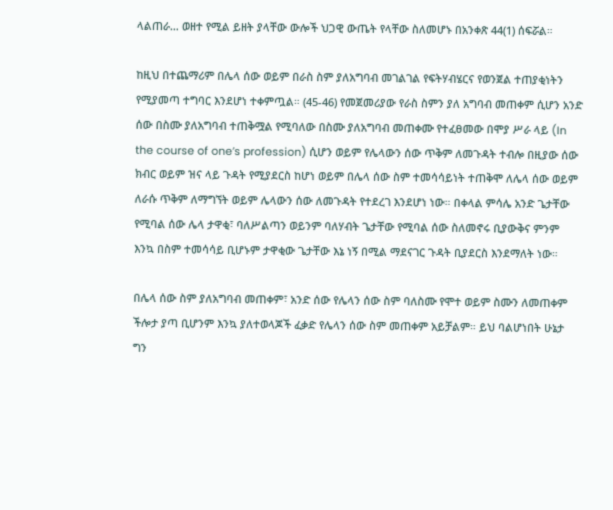ላልጠራ… ወዘተ የሚል ይዘት ያላቸው ውሎች ህጋዊ ውጤት የላቸው ስለመሆኑ በአንቀጽ 44(1) ሰፍሯል።

ከዚህ በተጨማሪም በሌላ ሰው ወይም በራስ ስም ያለአግባብ መገልገል የፍትሃብሄርና የወንጀል ተጠያቂነትን የሚያመጣ ተግባር እንደሆነ ተቀምጧል። (45-46) የመጀመሪያው የራስ ስምን ያለ አግባብ መጠቀም ሲሆን አንድ ሰው በስሙ ያለአግባብ ተጠቅሟል የሚባለው በስሙ ያለአግባብ መጠቀሙ የተፈፀመው በሞያ ሥራ ላይ (In the course of one’s profession) ሲሆን ወይም የሌላውን ሰው ጥቅም ለመጉዳት ተብሎ በዚያው ሰው ክብር ወይም ዝና ላይ ጉዳት የሚያደርስ ከሆነ ወይም በሌላ ሰው ስም ተመሳሳይነት ተጠቅሞ ለሌላ ሰው ወይም ለራሱ ጥቅም ለማግኘት ወይም ሌላውን ሰው ለመጉዳት የተደረገ እንደሆነ ነው። በቀላል ምሳሌ አንድ ጌታቸው የሚባል ሰው ሌላ ታዋቂ፣ ባለሥልጣን ወይንም ባለሃብት ጌታቸው የሚባል ሰው ስለመኖሩ ቢያውቅና ምንም እንኳ በስም ተመሳሳይ ቢሆኑም ታዋቂው ጌታቸው እኔ ነኝ በሚል ማደናገር ጉዳት ቢያደርስ እንደማለት ነው።

በሌላ ሰው ስም ያለአግባብ መጠቀም፣ አንድ ሰው የሌላን ሰው ስም ባለስሙ የሞተ ወይም ስሙን ለመጠቀም ችሎታ ያጣ ቢሆንም እንኳ ያለተወላጆች ፈቃድ የሌላን ሰው ስም መጠቀም አይቻልም። ይህ ባልሆነበት ሁኔታ ግን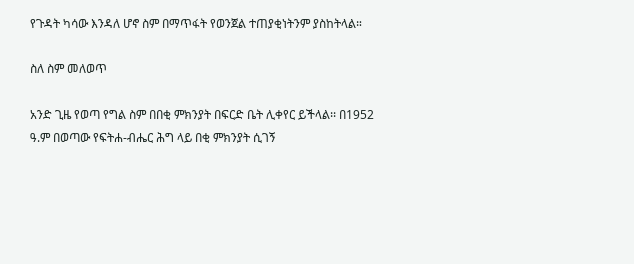የጉዳት ካሳው እንዳለ ሆኖ ስም በማጥፋት የወንጀል ተጠያቂነትንም ያስከትላል።

ስለ ስም መለወጥ

አንድ ጊዜ የወጣ የግል ስም በበቂ ምክንያት በፍርድ ቤት ሊቀየር ይችላል፡፡ በ1952 ዓ.ም በወጣው የፍትሐ-ብሔር ሕግ ላይ በቂ ምክንያት ሲገኝ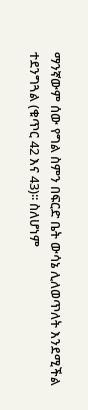ማንኛውም ሰው የግል ስምን በፍርድ ቤት ውሳኔ ሊለወጥለት እንደሚችል ተደንግጓል (ቁጥር 42 እና 43)፡፡ ስለሆነም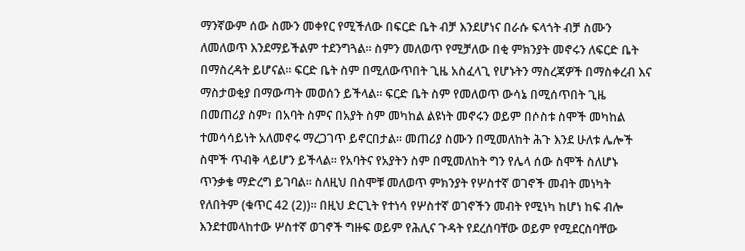ማንኛውም ሰው ስሙን መቀየር የሚችለው በፍርድ ቤት ብቻ እንደሆነና በራሱ ፍላጎት ብቻ ስሙን ለመለወጥ እንደማይችልም ተደንግጓል፡፡ ስምን መለወጥ የሚቻለው በቂ ምክንያት መኖሩን ለፍርድ ቤት በማስረዳት ይሆናል፡፡ ፍርድ ቤት ስም በሚለውጥበት ጊዜ አስፈላጊ የሆኑትን ማስረጃዎች በማስቀረብ እና ማስታወቂያ በማውጣት መወሰን ይችላል፡፡ ፍርድ ቤት ስም የመለወጥ ውሳኔ በሚሰጥበት ጊዜ በመጠሪያ ስም፣ በአባት ስምና በአያት ስም መካከል ልዩነት መኖሩን ወይም በሶስቱ ስሞች መካከል ተመሳሳይነት አለመኖሩ ማረጋገጥ ይኖርበታል፡፡ መጠሪያ ስሙን በሚመለከት ሕጉ እንደ ሁለቱ ሌሎች ስሞች ጥብቅ ላይሆን ይችላል፡፡ የአባትና የአያትን ስም በሚመለከት ግን የሌላ ሰው ስሞች ስለሆኑ ጥንቃቄ ማድረግ ይገባል፡፡ ስለዚህ በስሞቹ መለወጥ ምክንያት የሦስተኛ ወገኖች መብት መነካት የለበትም (ቁጥር 42 (2))፡፡ በዚህ ድርጊት የተነሳ የሦስተኛ ወገኖችን መብት የሚነካ ከሆነ ከፍ ብሎ እንደተመላከተው ሦስተኛ ወገኖች ግዙፍ ወይም የሕሊና ጉዳት የደረሰባቸው ወይም የሚደርስባቸው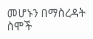መሆኑን በማስረዳት ስሞች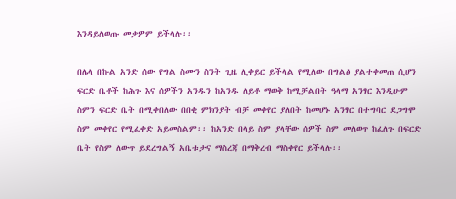እንዳይለወጡ መቃዎም ይችላሉ፡፡

በሌላ በኩል አንድ ሰው የግል ስሙን ስንት ጊዜ ሊቀይር ይችላል የሚለው በግልፅ ያልተቀመጠ ሲሆን ፍርድ ቤቶች ከሕጉ እና ሰዎችን አንዱን ከአንዱ ለይቶ ማወቅ ከሚቻልበት ዓላማ አንፃር እንዲሁም ስምን ፍርድ ቤት በሚቀበለው በበቂ ምክንያት ብቻ መቀየር ያለበት ከመሆኑ አንፃር በተግባር ደጋግሞ ስም መቀየር የሚፈቀድ አይመስልም፡፡ ከአንድ በላይ ስም ያላቸው ሰዎች ስም መለወጥ ከፈለጉ በፍርድ ቤት የስም ለውጥ ይደረግልኝ አቤቱታና ማስረጃ በማቅረብ ማስቀየር ይችላሉ፡፡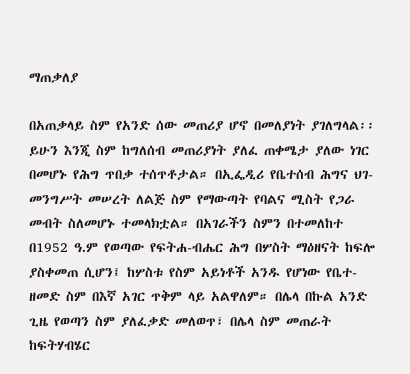ማጠቃለያ

በአጠቃላይ ስም የአንድ ሰው መጠሪያ ሆኖ በመለያነት ያገለግላል፡፡ ይሁን እንጂ ስም ከግለሰብ መጠሪያነት ያለፈ ጠቀሜታ ያለው ነገር በመሆኑ የሕግ ጥበቃ ተሰጥቶታል። በኢፌዲሪ የቤተሰብ ሕግና ህገ-መንግሥት መሠረት ለልጅ ስም የማውጣት የባልና ሚስት የጋራ መብት ስለመሆኑ ተመላክቷል። በአገራችን ስምን በተመለከተ በ1952 ዓ.ም የወጣው የፍትሐ-ብሔር ሕግ በሦስት ማዕዘናት ከፍሎ ያስቀመጠ ሲሆን፤ ከሦስቱ የስም አይነቶች አንዱ የሆነው የቤተ-ዘመድ ስም በእኛ አገር ጥቅም ላይ አልዋለም። በሌላ በኩል አንድ ጊዜ የወጣን ስም ያለፈቃድ መለወጥ፣ በሌላ ስም መጠራት ከፍትሃብሄር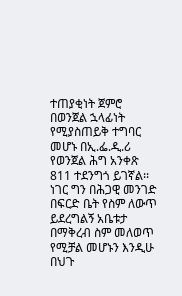ተጠያቂነት ጀምሮ በወንጀል ኋላፊነት የሚያስጠይቅ ተግባር መሆኑ በኢ.ፌ.ዲ.ሪ የወንጀል ሕግ አንቀጽ 811 ተደንግጎ ይገኛል፡፡ ነገር ግን በሕጋዊ መንገድ በፍርድ ቤት የስም ለውጥ ይደረግልኝ አቤቱታ በማቅረብ ስም መለወጥ የሚቻል መሆኑን እንዲሁ በህጉ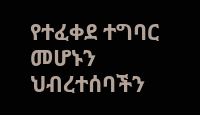የተፈቀደ ተግባር መሆኑን ህብረተሰባችን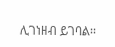ሊገነዘብ ይገባል፡፡